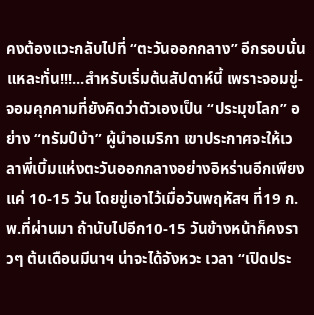คงต้องแวะกลับไปที่ “ตะวันออกกลาง” อีกรอบนั่นแหละทั่น!!!...สำหรับเริ่มต้นสัปดาห์นี้ เพราะจอมขู่-จอมคุกคามที่ยังคิดว่าตัวเองเป็น “ประมุขโลก” อย่าง “ทรัมป์บ้า” ผู้นำอเมริกา เขาประกาศจะให้เวลาพี่เบิ้มแห่งตะวันออกกลางอย่างอิหร่านอีกเพียงแค่ 10-15 วัน โดยขู่เอาไว้เมื่อวันพฤหัสฯ ที่19 ก.พ.ที่ผ่านมา ถ้านับไปอีก10-15 วันข้างหน้าก็คงราวๆ ต้นเดือนมีนาฯ น่าจะได้จังหวะ เวลา “เปิดประ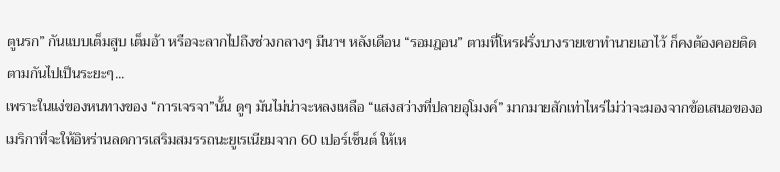ตูนรก” กันแบบเต็มสูบ เต็มอ้า หรือจะลากไปถึงช่วงกลางๆ มีนาฯ หลังเดือน “รอมฎอน” ตามที่โหรฝรั่งบางรายเขาทำนายเอาไว้ ก็คงต้องคอยติดตามกันไปเป็นระยะๆ...
เพราะในแง่ของหนทางของ “การเจรจา”นั้น ดูๆ มันไม่น่าจะหลงเหลือ “แสงสว่างที่ปลายอุโมงค์” มากมายสักเท่าไหร่ไม่ว่าจะมองจากข้อเสนอของอเมริกาที่จะให้อิหร่านลดการเสริมสมรรถนะยูเรเนียมจาก 60 เปอร์เซ็นต์ ให้เห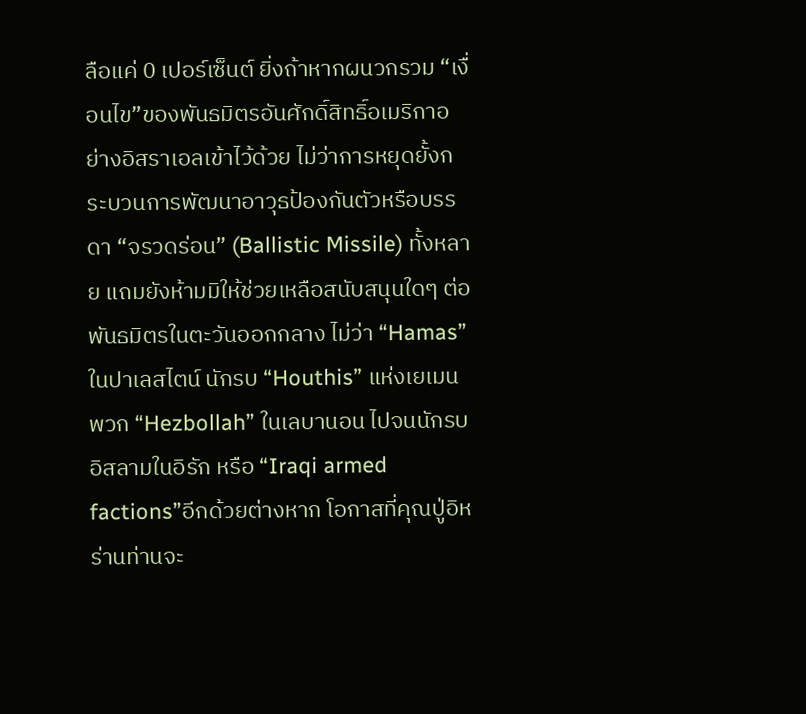ลือแค่ 0 เปอร์เซ็นต์ ยิ่งถ้าหากผนวกรวม “เงื่อนไข”ของพันธมิตรอันศักดิ์สิทธิ์อเมริกาอย่างอิสราเอลเข้าไว้ด้วย ไม่ว่าการหยุดยั้งกระบวนการพัฒนาอาวุธป้องกันตัวหรือบรรดา “จรวดร่อน” (Ballistic Missile) ทั้งหลาย แถมยังห้ามมิให้ช่วยเหลือสนับสนุนใดๆ ต่อพันธมิตรในตะวันออกกลาง ไม่ว่า “Hamas” ในปาเลสไตน์ นักรบ “Houthis” แห่งเยเมน พวก “Hezbollah” ในเลบานอน ไปจนนักรบอิสลามในอิรัก หรือ “Iraqi armed factions”อีกด้วยต่างหาก โอกาสที่คุณปู่อิหร่านท่านจะ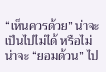“เห็นควรด้วย” น่าจะเป็นไปไม่ได้ หรือไม่น่าจะ “ยอมด้วน” ไป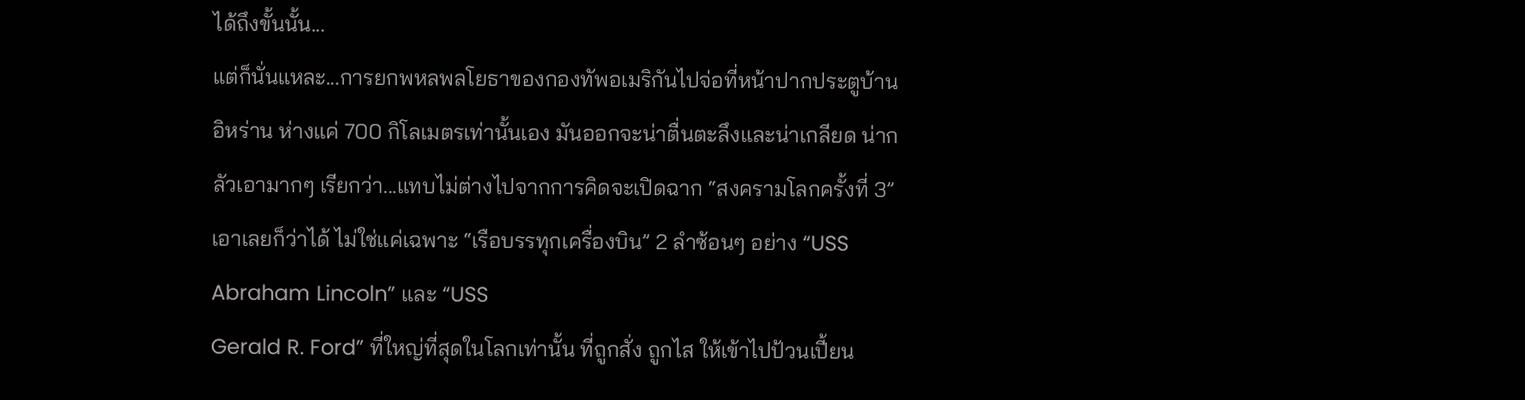ได้ถึงขั้นนั้น...
แต่ก็นั่นแหละ...การยกพหลพลโยธาของกองทัพอเมริกันไปจ่อที่หน้าปากประตูบ้านอิหร่าน ห่างแค่ 700 กิโลเมตรเท่านั้นเอง มันออกจะน่าตื่นตะลึงและน่าเกลียด น่ากลัวเอามากๆ เรียกว่า...แทบไม่ต่างไปจากการคิดจะเปิดฉาก “สงครามโลกครั้งที่ 3” เอาเลยก็ว่าได้ ไม่ใช่แค่เฉพาะ “เรือบรรทุกเครื่องบิน” 2 ลำซ้อนๆ อย่าง “USS Abraham Lincoln” และ “USS
Gerald R. Ford” ที่ใหญ่ที่สุดในโลกเท่านั้น ที่ถูกสั่ง ถูกไส ให้เข้าไปป้วนเปี้ยน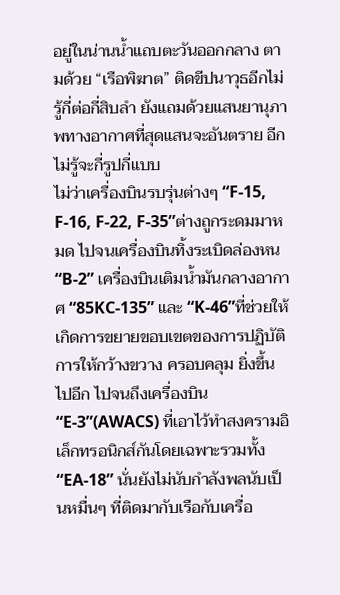อยู่ในน่านน้ำแถบตะวันออกกลาง ตามด้วย “เรือพิฆาต” ติดขีปนาวุธอีกไม่รู้กี่ต่อกี่สิบลำ ยังแถมด้วยแสนยานุภาพทางอากาศที่สุดแสนจะอันตราย อีกไม่รู้จะกี่รูปกี่แบบ
ไม่ว่าเครื่องบินรบรุ่นต่างๆ “F-15, F-16, F-22, F-35”ต่างถูกระดมมาหมด ไปจนเครื่องบินทิ้งระเบิดล่องหน “B-2” เครื่องบินเติมน้ำมันกลางอากาศ “85KC-135” และ “K-46”ที่ช่วยให้เกิดการขยายขอบเขตของการปฏิบัติการให้กว้างขวาง ครอบคลุม ยิ่งขึ้นไปอีก ไปจนถึงเครื่องบิน “E-3”(AWACS) ที่เอาไว้ทำสงครามอิเล็กทรอนิกส์กันโดยเฉพาะรวมทั้ง “EA-18” นั่นยังไม่นับกำลังพลนับเป็นหมื่นๆ ที่ติดมากับเรือกับเครื่อ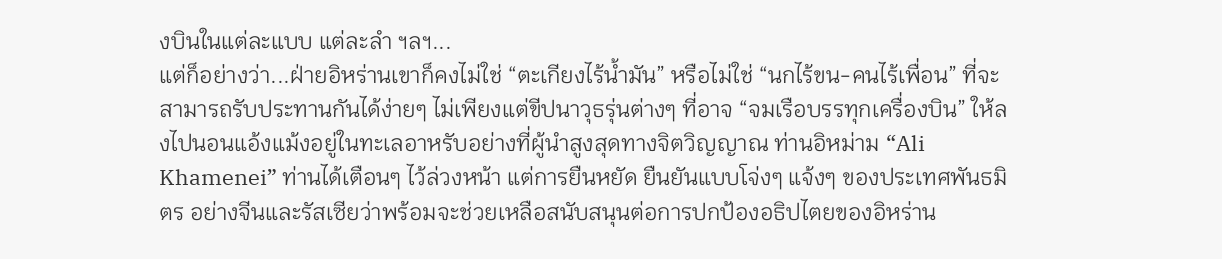งบินในแต่ละแบบ แต่ละลำ ฯลฯ...
แต่ก็อย่างว่า...ฝ่ายอิหร่านเขาก็คงไม่ใช่ “ตะเกียงไร้น้ำมัน” หรือไม่ใช่ “นกไร้ขน-คนไร้เพื่อน” ที่จะสามารถรับประทานกันได้ง่ายๆ ไม่เพียงแต่ขีปนาวุธรุ่นต่างๆ ที่อาจ “จมเรือบรรทุกเครื่องบิน” ให้ลงไปนอนแอ้งแม้งอยู่ในทะเลอาหรับอย่างที่ผู้นำสูงสุดทางจิตวิญญาณ ท่านอิหม่าม “Ali Khamenei” ท่านได้เตือนๆ ไว้ล่วงหน้า แต่การยืนหยัด ยืนยันแบบโจ่งๆ แจ้งๆ ของประเทศพันธมิตร อย่างจีนและรัสเซียว่าพร้อมจะช่วยเหลือสนับสนุนต่อการปกป้องอธิปไตยของอิหร่าน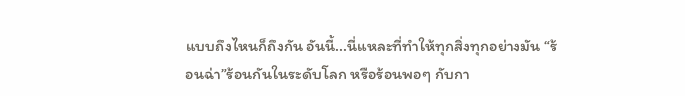แบบถึงไหนก็ถึงกัน อันนี้...นี่แหละที่ทำให้ทุกสิ่งทุกอย่างมัน “ร้อนฉ่า”ร้อนกันในระดับโลก หรือร้อนพอๆ กับกา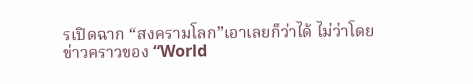รเปิดฉาก “สงครามโลก”เอาเลยก็ว่าได้ ไม่ว่าโดยข่าวคราวของ “World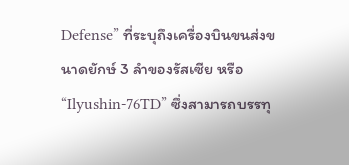Defense” ที่ระบุถึงเครื่องบินขนส่งขนาดยักษ์ 3 ลำของรัสเซีย หรือ “Ilyushin-76TD” ซึ่งสามารถบรรทุ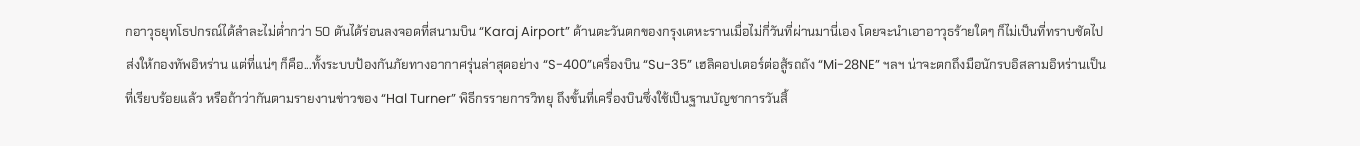กอาวุธยุทโธปกรณ์ได้ลำละไม่ต่ำกว่า 50 ตันได้ร่อนลงจอดที่สนามบิน “Karaj Airport” ด้านตะวันตกของกรุงเตหะรานเมื่อไม่กี่วันที่ผ่านมานี่เอง โดยจะนำเอาอาวุธร้ายใดๆ ก็ไม่เป็นที่ทราบชัดไปส่งให้กองทัพอิหร่าน แต่ที่แน่ๆ ก็คือ...ทั้งระบบป้องกันภัยทางอากาศรุ่นล่าสุดอย่าง “S-400”เครื่องบิน “Su-35” เฮลิคอปเตอร์ต่อสู้รถถัง “Mi-28NE” ฯลฯ น่าจะตกถึงมือนักรบอิสลามอิหร่านเป็นที่เรียบร้อยแล้ว หรือถ้าว่ากันตามรายงานข่าวของ “Hal Turner” พิธีกรรายการวิทยุ ถึงขั้นที่เครื่องบินซึ่งใช้เป็นฐานบัญชาการวันสิ้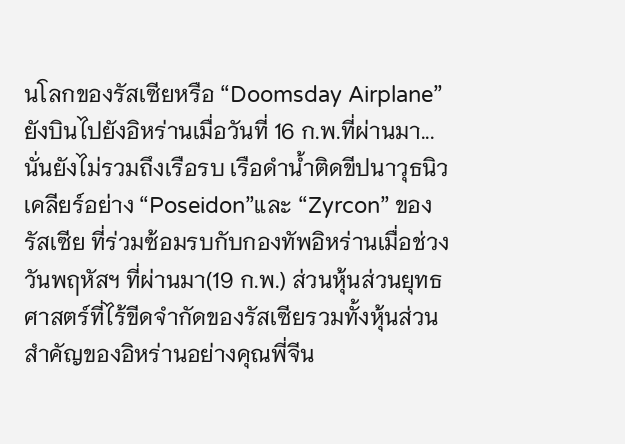นโลกของรัสเซียหรือ “Doomsday Airplane” ยังบินไปยังอิหร่านเมื่อวันที่ 16 ก.พ.ที่ผ่านมา...
นั่นยังไม่รวมถึงเรือรบ เรือดำน้ำติดขีปนาวุธนิวเคลียร์อย่าง “Poseidon”และ “Zyrcon” ของรัสเซีย ที่ร่วมซ้อมรบกับกองทัพอิหร่านเมื่อช่วงวันพฤหัสฯ ที่ผ่านมา(19 ก.พ.) ส่วนหุ้นส่วนยุทธศาสตร์ที่ไร้ขีดจำกัดของรัสเซียรวมทั้งหุ้นส่วนสำคัญของอิหร่านอย่างคุณพี่จีน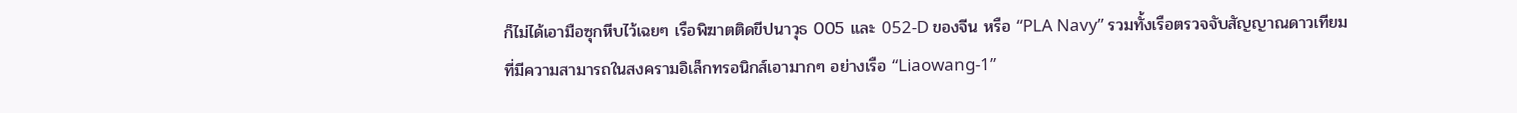ก็ไม่ได้เอามือซุกหีบไว้เฉยๆ เรือพิฆาตติดขีปนาวุธ 005 และ 052-D ของจีน หรือ “PLA Navy” รวมทั้งเรือตรวจจับสัญญาณดาวเทียมที่มีความสามารถในสงครามอิเล็กทรอนิกส์เอามากๆ อย่างเรือ “Liaowang-1”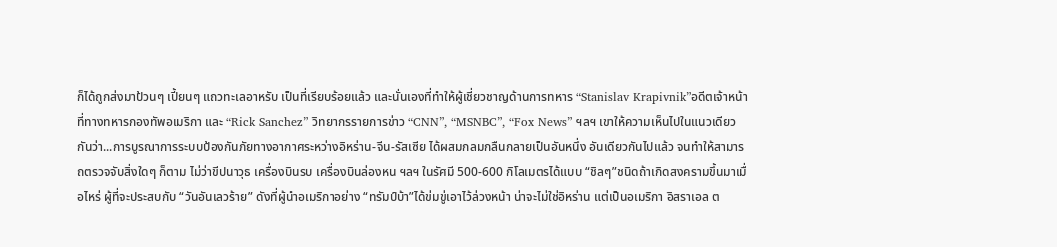ก็ได้ถูกส่งมาป้วนๆ เปี้ยนๆ แถวทะเลอาหรับ เป็นที่เรียบร้อยแล้ว และนั่นเองที่ทำให้ผู้เชี่ยวชาญด้านการทหาร “Stanislav Krapivnik”อดีตเจ้าหน้าที่ทางทหารกองทัพอเมริกา และ “Rick Sanchez” วิทยากรรายการข่าว “CNN”, “MSNBC”, “Fox News” ฯลฯ เขาให้ความเห็นไปในแนวเดียวกันว่า...การบูรณาการระบบป้องกันภัยทางอากาศระหว่างอิหร่าน-จีน-รัสเซีย ได้ผสมกลมกลืนกลายเป็นอันหนึ่ง อันเดียวกันไปแล้ว จนทำให้สามารถตรวจจับสิ่งใดๆ ก็ตาม ไม่ว่าขีปนาวุธ เครื่องบินรบ เครื่องบินล่องหน ฯลฯ ในรัศมี 500-600 กิโลเมตรได้แบบ “ชิลๆ”ชนิดถ้าเกิดสงครามขึ้นมาเมื่อไหร่ ผู้ที่จะประสบกับ “วันอันเลวร้าย” ดังที่ผู้นำอเมริกาอย่าง “ทรัมป์บ้า”ได้ข่มขู่เอาไว้ล่วงหน้า น่าจะไม่ใช่อิหร่าน แต่เป็นอเมริกา อิสราเอล ต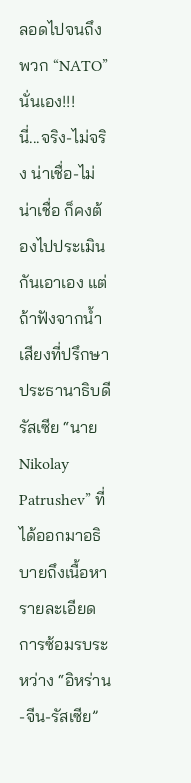ลอดไปจนถึงพวก “NATO” นั่นเอง!!!
นี่...จริง-ไม่จริง น่าเชื่อ-ไม่น่าเชื่อ ก็คงต้องไปประเมินกันเอาเอง แต่ถ้าฟังจากน้ำเสียงที่ปรึกษาประธานาธิบดีรัสเซีย “นายNikolay Patrushev” ที่ได้ออกมาอธิบายถึงเนื้อหารายละเอียดการซ้อมรบระหว่าง “อิหร่าน-จีน-รัสเซีย”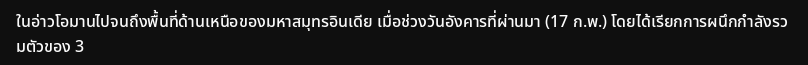ในอ่าวโอมานไปจนถึงพื้นที่ด้านเหนือของมหาสมุทรอินเดีย เมื่อช่วงวันอังคารที่ผ่านมา (17 ก.พ.) โดยได้เรียกการผนึกกำลังรวมตัวของ 3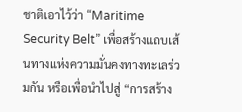ชาติเอาไว้ว่า “Maritime Security Belt” เพื่อสร้างแถบเส้นทางแห่งความมั่นคงทางทะเลร่วมกัน หรือเพื่อนำไปสู่ “การสร้าง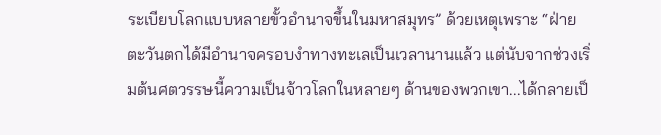ระเบียบโลกแบบหลายขั้วอำนาจขึ้นในมหาสมุทร” ด้วยเหตุเพราะ “ฝ่ายตะวันตกได้มีอำนาจครอบงำทางทะเลเป็นเวลานานแล้ว แต่นับจากช่วงเริ่มต้นศตวรรษนี้ความเป็นจ้าวโลกในหลายๆ ด้านของพวกเขา...ได้กลายเป็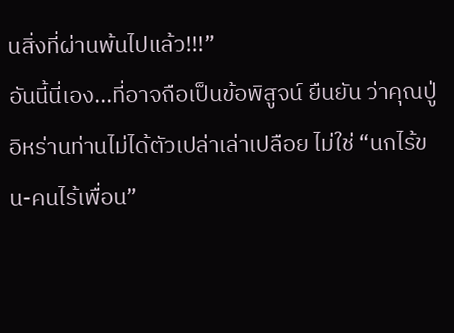นสิ่งที่ผ่านพ้นไปแล้ว!!!”
อันนี้นี่เอง...ที่อาจถือเป็นข้อพิสูจน์ ยืนยัน ว่าคุณปู่อิหร่านท่านไม่ได้ตัวเปล่าเล่าเปลือย ไม่ใช่ “นกไร้ขน-คนไร้เพื่อน”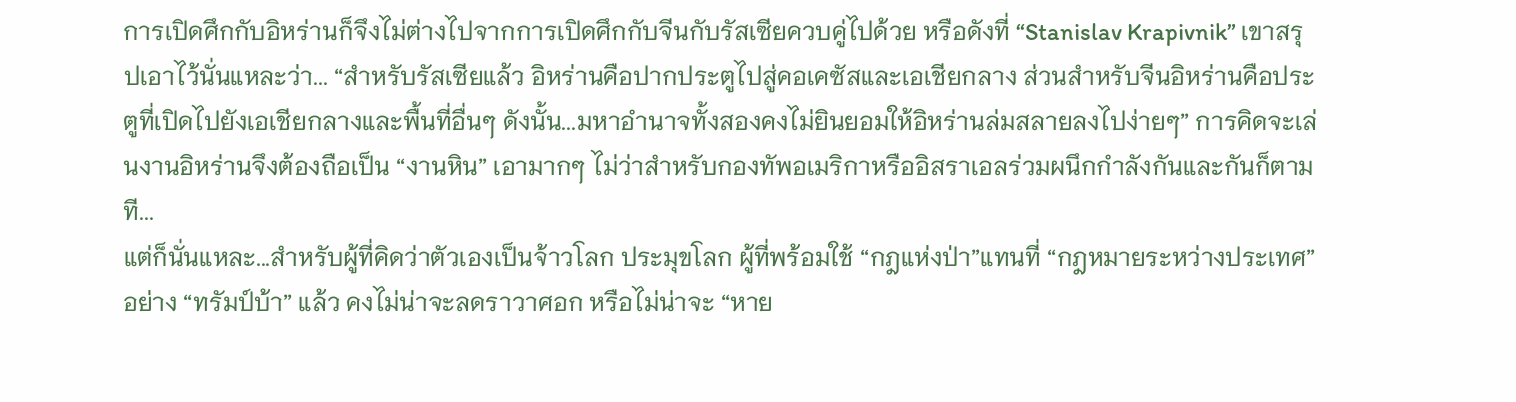การเปิดศึกกับอิหร่านก็จึงไม่ต่างไปจากการเปิดศึกกับจีนกับรัสเซียควบคู่ไปด้วย หรือดังที่ “Stanislav Krapivnik” เขาสรุปเอาไว้นั่นแหละว่า... “สำหรับรัสเซียแล้ว อิหร่านคือปากประตูไปสู่คอเคซัสและเอเชียกลาง ส่วนสำหรับจีนอิหร่านคือประตูที่เปิดไปยังเอเชียกลางและพื้นที่อื่นๆ ดังนั้น...มหาอำนาจทั้งสองคงไม่ยินยอมให้อิหร่านล่มสลายลงไปง่ายๆ” การคิดจะเล่นงานอิหร่านจึงต้องถือเป็น “งานหิน” เอามากๆ ไม่ว่าสำหรับกองทัพอเมริกาหรืออิสราเอลร่วมผนึกกำลังกันและกันก็ตามที...
แต่ก็นั่นแหละ...สำหรับผู้ที่คิดว่าตัวเองเป็นจ้าวโลก ประมุขโลก ผู้ที่พร้อมใช้ “กฎแห่งป่า”แทนที่ “กฎหมายระหว่างประเทศ” อย่าง “ทรัมป์บ้า” แล้ว คงไม่น่าจะลดราวาศอก หรือไม่น่าจะ “หาย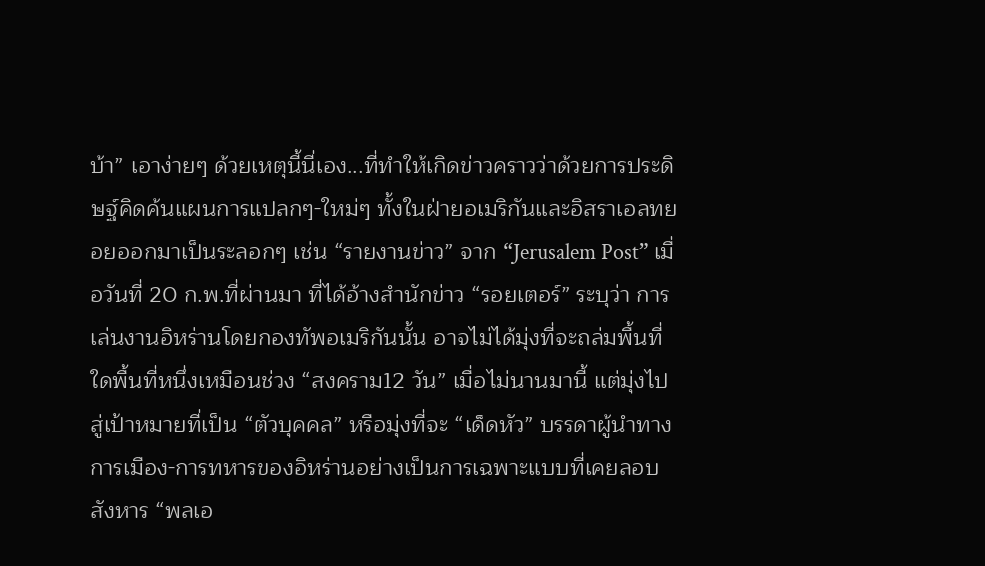บ้า” เอาง่ายๆ ด้วยเหตุนี้นี่เอง...ที่ทำให้เกิดข่าวคราวว่าด้วยการประดิษฐ์คิดค้นแผนการแปลกๆ-ใหม่ๆ ทั้งในฝ่ายอเมริกันและอิสราเอลทยอยออกมาเป็นระลอกๆ เช่น “รายงานข่าว” จาก “Jerusalem Post” เมื่อวันที่ 20 ก.พ.ที่ผ่านมา ที่ได้อ้างสำนักข่าว “รอยเตอร์” ระบุว่า การเล่นงานอิหร่านโดยกองทัพอเมริกันนั้น อาจไม่ได้มุ่งที่จะถล่มพื้นที่ใดพื้นที่หนึ่งเหมือนช่วง “สงคราม12 วัน” เมื่อไม่นานมานี้ แต่มุ่งไปสู่เป้าหมายที่เป็น “ตัวบุคคล” หรือมุ่งที่จะ “เด็ดหัว” บรรดาผู้นำทางการเมือง-การทหารของอิหร่านอย่างเป็นการเฉพาะแบบที่เคยลอบสังหาร “พลเอ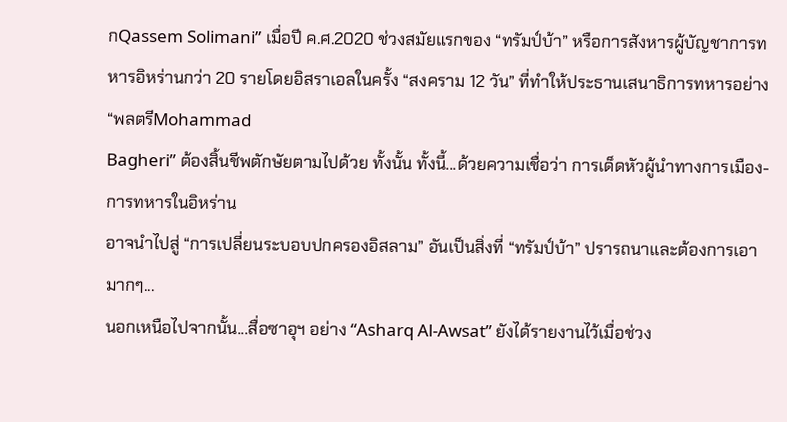กQassem Solimani” เมื่อปี ค.ศ.2020 ช่วงสมัยแรกของ “ทรัมป์บ้า” หรือการสังหารผู้บัญชาการทหารอิหร่านกว่า 20 รายโดยอิสราเอลในครั้ง “สงคราม 12 วัน” ที่ทำให้ประธานเสนาธิการทหารอย่าง “พลตรีMohammad
Bagheri” ต้องสิ้นชีพตักษัยตามไปด้วย ทั้งนั้น ทั้งนี้...ด้วยความเชื่อว่า การเด็ดหัวผู้นำทางการเมือง-การทหารในอิหร่าน
อาจนำไปสู่ “การเปลี่ยนระบอบปกครองอิสลาม” อันเป็นสิ่งที่ “ทรัมป์บ้า” ปรารถนาและต้องการเอามากๆ...
นอกเหนือไปจากนั้น...สื่อซาอุฯ อย่าง “Asharq Al-Awsat” ยังได้รายงานไว้เมื่อช่วง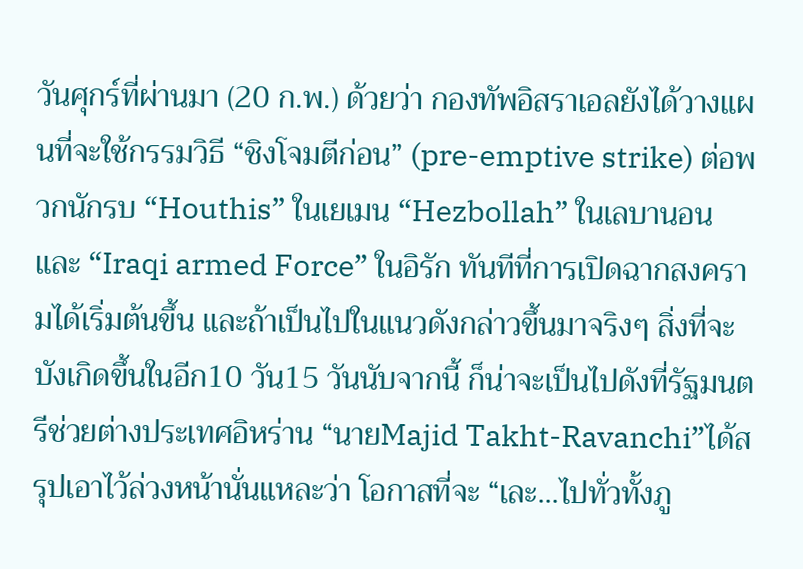วันศุกร์ที่ผ่านมา (20 ก.พ.) ด้วยว่า กองทัพอิสราเอลยังได้วางแผนที่จะใช้กรรมวิธี “ชิงโจมตีก่อน” (pre-emptive strike) ต่อพวกนักรบ “Houthis” ในเยเมน “Hezbollah” ในเลบานอน และ “Iraqi armed Force” ในอิรัก ทันทีที่การเปิดฉากสงครามได้เริ่มต้นขึ้น และถ้าเป็นไปในแนวดังกล่าวขึ้นมาจริงๆ สิ่งที่จะบังเกิดขึ้นในอีก10 วัน15 วันนับจากนี้ ก็น่าจะเป็นไปดังที่รัฐมนตรีช่วยต่างประเทศอิหร่าน “นายMajid Takht-Ravanchi”ได้สรุปเอาไว้ล่วงหน้านั่นแหละว่า โอกาสที่จะ “เละ...ไปทั่วทั้งภู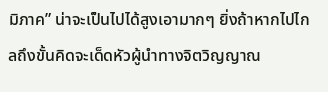มิภาค” น่าจะเป็นไปได้สูงเอามากๆ ยิ่งถ้าหากไปไกลถึงขั้นคิดจะเด็ดหัวผู้นำทางจิตวิญญาณ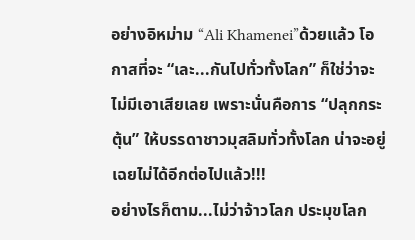อย่างอิหม่าม “Ali Khamenei”ด้วยแล้ว โอกาสที่จะ “เละ...กันไปทั่วทั้งโลก” ก็ใช่ว่าจะไม่มีเอาเสียเลย เพราะนั่นคือการ “ปลุกกระตุ้น” ให้บรรดาชาวมุสลิมทั่วทั้งโลก น่าจะอยู่เฉยไม่ได้อีกต่อไปแล้ว!!!
อย่างไรก็ตาม...ไม่ว่าจ้าวโลก ประมุขโลก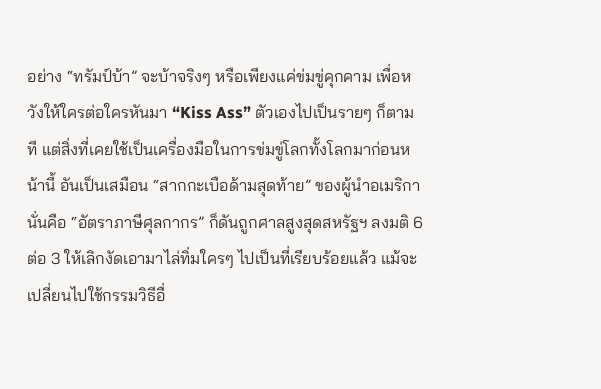อย่าง “ทรัมป์บ้า” จะบ้าจริงๆ หรือเพียงแค่ข่มขู่คุกคาม เพื่อหวังให้ใครต่อใครหันมา “Kiss Ass” ตัวเองไปเป็นรายๆ ก็ตามที แต่สิ่งที่เคยใช้เป็นเครื่องมือในการข่มขู่โลกทั้งโลกมาก่อนหน้านี้ อันเป็นเสมือน “สากกะเบือด้ามสุดท้าย” ของผู้นำอเมริกา นั่นคือ “อัตราภาษีศุลกากร” ก็ดันถูกศาลสูงสุดสหรัฐฯ ลงมติ 6 ต่อ 3 ให้เลิกงัดเอามาไล่ทิ่มใครๆ ไปเป็นที่เรียบร้อยแล้ว แม้จะเปลี่ยนไปใช้กรรมวิธีอื่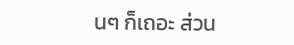นๆ ก็เถอะ ส่วน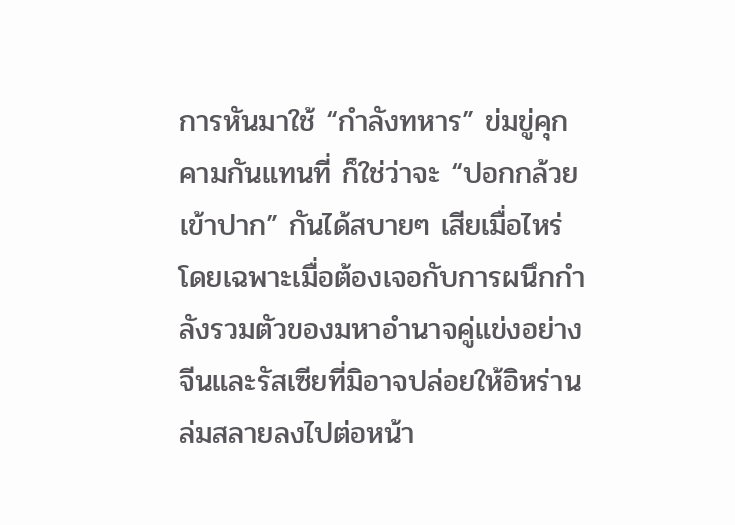การหันมาใช้ “กำลังทหาร” ข่มขู่คุกคามกันแทนที่ ก็ใช่ว่าจะ “ปอกกล้วยเข้าปาก” กันได้สบายๆ เสียเมื่อไหร่ โดยเฉพาะเมื่อต้องเจอกับการผนึกกำลังรวมตัวของมหาอำนาจคู่แข่งอย่างจีนและรัสเซียที่มิอาจปล่อยให้อิหร่านล่มสลายลงไปต่อหน้า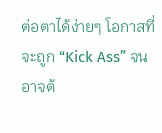ต่อตาได้ง่ายๆ โอกาสที่จะถูก “Kick Ass” จนอาจต้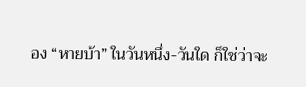อง “หายบ้า” ในวันหนึ่ง-วันใด ก็ใช่ว่าจะ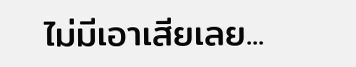ไม่มีเอาเสียเลย...